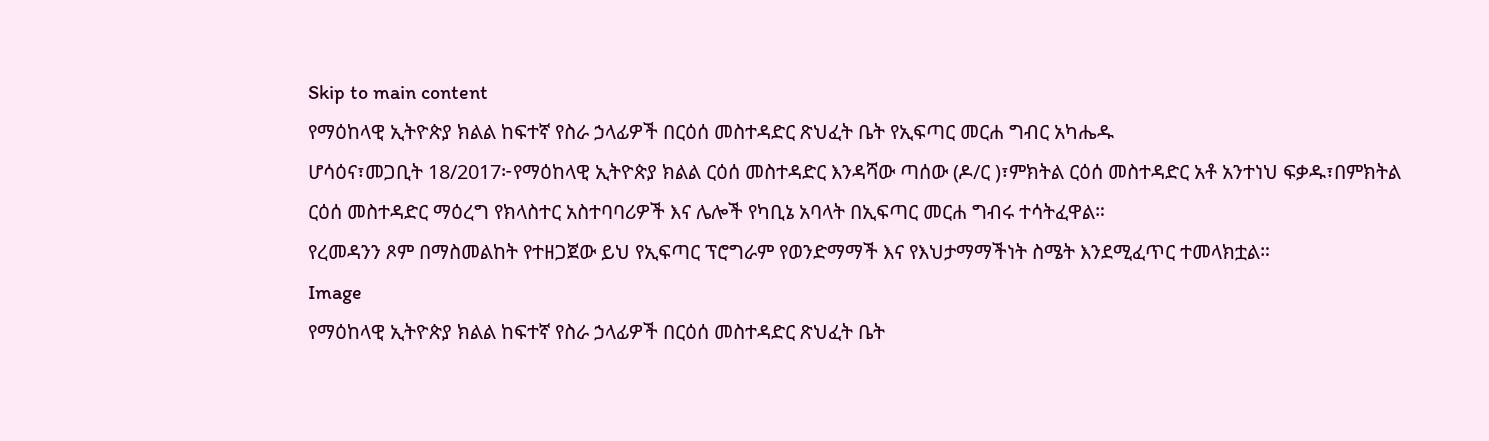Skip to main content
የማዕከላዊ ኢትዮጵያ ክልል ከፍተኛ የስራ ኃላፊዎች በርዕሰ መስተዳድር ጽህፈት ቤት የኢፍጣር መርሐ ግብር አካሔዱ
ሆሳዕና፣መጋቢት 18/2017፦የማዕከላዊ ኢትዮጵያ ክልል ርዕሰ መስተዳድር እንዳሻው ጣሰው (ዶ/ር )፣ምክትል ርዕሰ መስተዳድር አቶ አንተነህ ፍቃዱ፣በምክትል ርዕሰ መስተዳድር ማዕረግ የክላስተር አስተባባሪዎች እና ሌሎች የካቢኔ አባላት በኢፍጣር መርሐ ግብሩ ተሳትፈዋል።
የረመዳንን ጾም በማስመልከት የተዘጋጀው ይህ የኢፍጣር ፕሮግራም የወንድማማች እና የእህታማማችነት ስሜት እንደሚፈጥር ተመላክቷል።
Image
የማዕከላዊ ኢትዮጵያ ክልል ከፍተኛ የስራ ኃላፊዎች በርዕሰ መስተዳድር ጽህፈት ቤት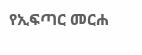የኢፍጣር መርሐ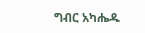ግብር አካሔዱ